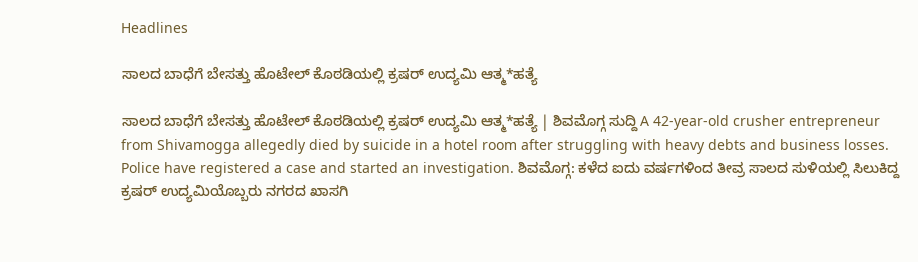Headlines

ಸಾಲದ ಬಾಧೆಗೆ ಬೇಸತ್ತು ಹೊಟೇಲ್ ಕೊಠಡಿಯಲ್ಲಿ ಕ್ರಷರ್ ಉದ್ಯಮಿ ಆತ್ಮ*ಹತ್ಯೆ

ಸಾಲದ ಬಾಧೆಗೆ ಬೇಸತ್ತು ಹೊಟೇಲ್ ಕೊಠಡಿಯಲ್ಲಿ ಕ್ರಷರ್ ಉದ್ಯಮಿ ಆತ್ಮ*ಹತ್ಯೆ | ಶಿವಮೊಗ್ಗ ಸುದ್ದಿ A 42-year-old crusher entrepreneur from Shivamogga allegedly died by suicide in a hotel room after struggling with heavy debts and business losses. Police have registered a case and started an investigation. ಶಿವಮೊಗ್ಗ: ಕಳೆದ ಐದು ವರ್ಷಗಳಿಂದ ತೀವ್ರ ಸಾಲದ ಸುಳಿಯಲ್ಲಿ ಸಿಲುಕಿದ್ದ ಕ್ರಷರ್ ಉದ್ಯಮಿಯೊಬ್ಬರು ನಗರದ ಖಾಸಗಿ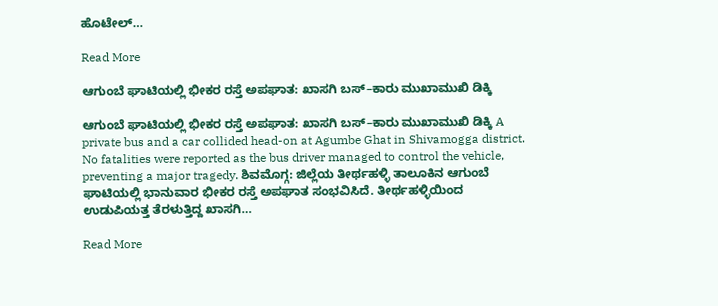ಹೊಟೇಲ್‌…

Read More

ಆಗುಂಬೆ ಘಾಟಿಯಲ್ಲಿ ಭೀಕರ ರಸ್ತೆ ಅಪಘಾತ: ಖಾಸಗಿ ಬಸ್–ಕಾರು ಮುಖಾಮುಖಿ ಡಿಕ್ಕಿ

ಆಗುಂಬೆ ಘಾಟಿಯಲ್ಲಿ ಭೀಕರ ರಸ್ತೆ ಅಪಘಾತ: ಖಾಸಗಿ ಬಸ್–ಕಾರು ಮುಖಾಮುಖಿ ಡಿಕ್ಕಿ A private bus and a car collided head-on at Agumbe Ghat in Shivamogga district. No fatalities were reported as the bus driver managed to control the vehicle, preventing a major tragedy. ಶಿವಮೊಗ್ಗ: ಜಿಲ್ಲೆಯ ತೀರ್ಥಹಳ್ಳಿ ತಾಲೂಕಿನ ಆಗುಂಬೆ ಘಾಟಿಯಲ್ಲಿ ಭಾನುವಾರ ಭೀಕರ ರಸ್ತೆ ಅಪಘಾತ ಸಂಭವಿಸಿದೆ. ತೀರ್ಥಹಳ್ಳಿಯಿಂದ ಉಡುಪಿಯತ್ತ ತೆರಳುತ್ತಿದ್ದ ಖಾಸಗಿ…

Read More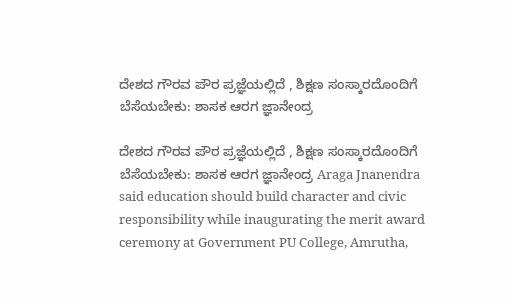ದೇಶದ ಗೌರವ ಪೌರ ಪ್ರಜ್ಞೆಯಲ್ಲಿದೆ , ಶಿಕ್ಷಣ ಸಂಸ್ಕಾರದೊಂದಿಗೆ ಬೆಸೆಯಬೇಕು: ಶಾಸಕ ಆರಗ ಜ್ಞಾನೇಂದ್ರ

ದೇಶದ ಗೌರವ ಪೌರ ಪ್ರಜ್ಞೆಯಲ್ಲಿದೆ , ಶಿಕ್ಷಣ ಸಂಸ್ಕಾರದೊಂದಿಗೆ ಬೆಸೆಯಬೇಕು: ಶಾಸಕ ಆರಗ ಜ್ಞಾನೇಂದ್ರ Araga Jnanendra said education should build character and civic responsibility while inaugurating the merit award ceremony at Government PU College, Amrutha,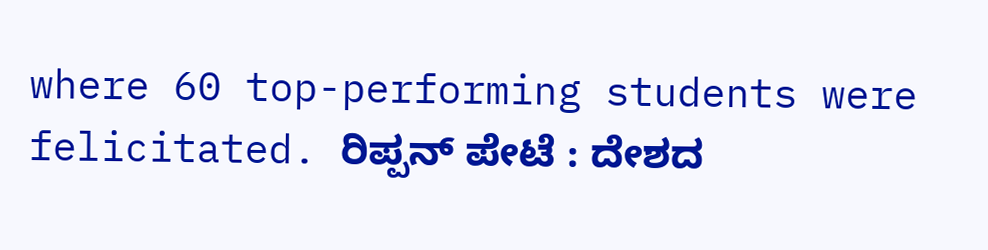where 60 top-performing students were felicitated. ರಿಪ್ಪನ್ ಪೇಟೆ : ದೇಶದ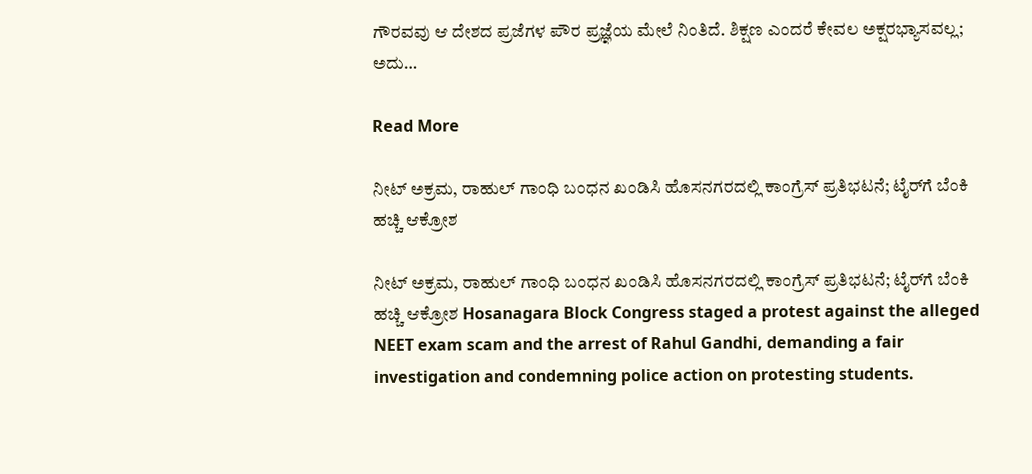ಗೌರವವು ಆ ದೇಶದ ಪ್ರಜೆಗಳ ಪೌರ ಪ್ರಜ್ಞೆಯ ಮೇಲೆ ನಿಂತಿದೆ. ಶಿಕ್ಷಣ ಎಂದರೆ ಕೇವಲ ಅಕ್ಷರಭ್ಯಾಸವಲ್ಲ; ಅದು…

Read More

ನೀಟ್ ಅಕ್ರಮ, ರಾಹುಲ್ ಗಾಂಧಿ ಬಂಧನ ಖಂಡಿಸಿ ಹೊಸನಗರದಲ್ಲಿ ಕಾಂಗ್ರೆಸ್ ಪ್ರತಿಭಟನೆ; ಟೈರ್‌ಗೆ ಬೆಂಕಿ ಹಚ್ಚಿ ಆಕ್ರೋಶ

ನೀಟ್ ಅಕ್ರಮ, ರಾಹುಲ್ ಗಾಂಧಿ ಬಂಧನ ಖಂಡಿಸಿ ಹೊಸನಗರದಲ್ಲಿ ಕಾಂಗ್ರೆಸ್ ಪ್ರತಿಭಟನೆ; ಟೈರ್‌ಗೆ ಬೆಂಕಿ ಹಚ್ಚಿ ಆಕ್ರೋಶ Hosanagara Block Congress staged a protest against the alleged NEET exam scam and the arrest of Rahul Gandhi, demanding a fair investigation and condemning police action on protesting students.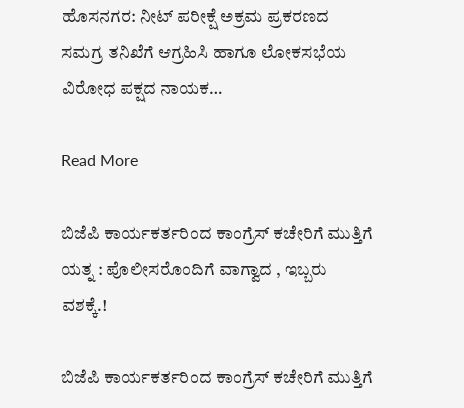ಹೊಸನಗರ: ನೀಟ್ ಪರೀಕ್ಷೆ ಅಕ್ರಮ ಪ್ರಕರಣದ ಸಮಗ್ರ ತನಿಖೆಗೆ ಆಗ್ರಹಿಸಿ ಹಾಗೂ ಲೋಕಸಭೆಯ ವಿರೋಧ ಪಕ್ಷದ ನಾಯಕ…

Read More

ಬಿಜೆಪಿ ಕಾರ್ಯಕರ್ತರಿಂದ ಕಾಂಗ್ರೆಸ್ ಕಚೇರಿಗೆ ಮುತ್ತಿಗೆ ಯತ್ನ : ಪೊಲೀಸರೊಂದಿಗೆ ವಾಗ್ವಾದ , ಇಬ್ಬರು ವಶಕ್ಕೆ.!

ಬಿಜೆಪಿ ಕಾರ್ಯಕರ್ತರಿಂದ ಕಾಂಗ್ರೆಸ್ ಕಚೇರಿಗೆ ಮುತ್ತಿಗೆ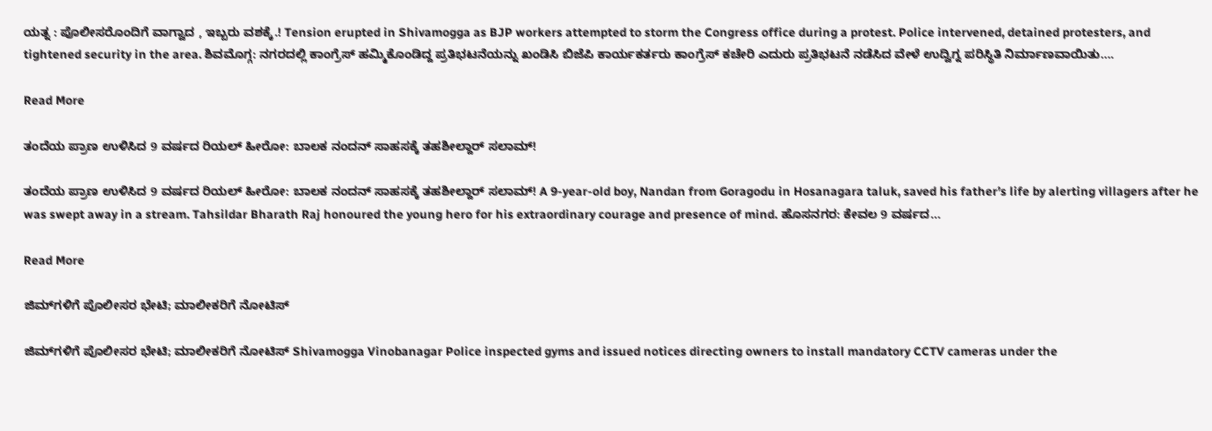ಯತ್ನ : ಪೊಲೀಸರೊಂದಿಗೆ ವಾಗ್ವಾದ , ಇಬ್ಬರು ವಶಕ್ಕೆ.! Tension erupted in Shivamogga as BJP workers attempted to storm the Congress office during a protest. Police intervened, detained protesters, and tightened security in the area. ಶಿವಮೊಗ್ಗ: ನಗರದಲ್ಲಿ ಕಾಂಗ್ರೆಸ್ ಹಮ್ಮಿಕೊಂಡಿದ್ದ ಪ್ರತಿಭಟನೆಯನ್ನು ಖಂಡಿಸಿ ಬಿಜೆಪಿ ಕಾರ್ಯಕರ್ತರು ಕಾಂಗ್ರೆಸ್ ಕಚೇರಿ ಎದುರು ಪ್ರತಿಭಟನೆ ನಡೆಸಿದ ವೇಳೆ ಉದ್ವಿಗ್ನ ಪರಿಸ್ಥಿತಿ ನಿರ್ಮಾಣವಾಯಿತು….

Read More

ತಂದೆಯ ಪ್ರಾಣ ಉಳಿಸಿದ 9 ವರ್ಷದ ರಿಯಲ್ ಹೀರೋ: ಬಾಲಕ ನಂದನ್ ಸಾಹಸಕ್ಕೆ ತಹಶೀಲ್ದಾರ್ ಸಲಾಮ್!

ತಂದೆಯ ಪ್ರಾಣ ಉಳಿಸಿದ 9 ವರ್ಷದ ರಿಯಲ್ ಹೀರೋ: ಬಾಲಕ ನಂದನ್ ಸಾಹಸಕ್ಕೆ ತಹಶೀಲ್ದಾರ್ ಸಲಾಮ್! A 9-year-old boy, Nandan from Goragodu in Hosanagara taluk, saved his father’s life by alerting villagers after he was swept away in a stream. Tahsildar Bharath Raj honoured the young hero for his extraordinary courage and presence of mind. ಹೊಸನಗರ: ಕೇವಲ 9 ವರ್ಷದ…

Read More

ಜಿಮ್‌ಗಳಿಗೆ ಪೊಲೀಸರ ಭೇಟಿ; ಮಾಲೀಕರಿಗೆ ನೋಟಿಸ್

ಜಿಮ್‌ಗಳಿಗೆ ಪೊಲೀಸರ ಭೇಟಿ; ಮಾಲೀಕರಿಗೆ ನೋಟಿಸ್ Shivamogga Vinobanagar Police inspected gyms and issued notices directing owners to install mandatory CCTV cameras under the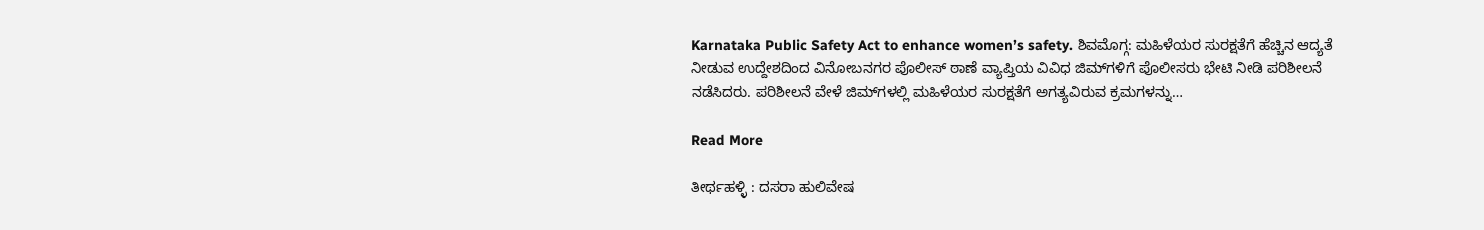Karnataka Public Safety Act to enhance women’s safety. ಶಿವಮೊಗ್ಗ: ಮಹಿಳೆಯರ ಸುರಕ್ಷತೆಗೆ ಹೆಚ್ಚಿನ ಆದ್ಯತೆ ನೀಡುವ ಉದ್ದೇಶದಿಂದ ವಿನೋಬನಗರ ಪೊಲೀಸ್ ಠಾಣೆ ವ್ಯಾಪ್ತಿಯ ವಿವಿಧ ಜಿಮ್‌ಗಳಿಗೆ ಪೊಲೀಸರು ಭೇಟಿ ನೀಡಿ ಪರಿಶೀಲನೆ ನಡೆಸಿದರು. ಪರಿಶೀಲನೆ ವೇಳೆ ಜಿಮ್‌ಗಳಲ್ಲಿ ಮಹಿಳೆಯರ ಸುರಕ್ಷತೆಗೆ ಅಗತ್ಯವಿರುವ ಕ್ರಮಗಳನ್ನು…

Read More

ತೀರ್ಥಹಳ್ಳಿ : ದಸರಾ ಹುಲಿವೇಷ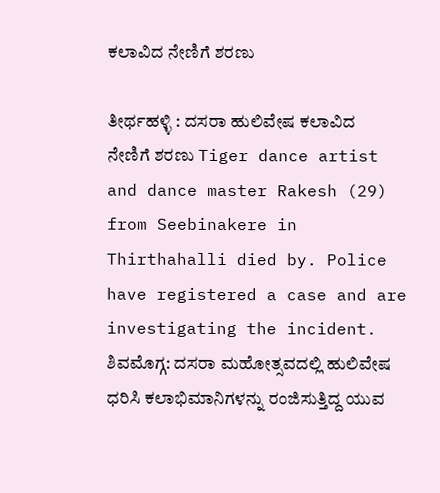ಕಲಾವಿದ ನೇಣಿಗೆ ಶರಣು

ತೀರ್ಥಹಳ್ಳಿ : ದಸರಾ ಹುಲಿವೇಷ ಕಲಾವಿದ ನೇಣಿಗೆ ಶರಣು Tiger dance artist and dance master Rakesh (29) from Seebinakere in Thirthahalli died by. Police have registered a case and are investigating the incident. ಶಿವಮೊಗ್ಗ: ದಸರಾ ಮಹೋತ್ಸವದಲ್ಲಿ ಹುಲಿವೇಷ ಧರಿಸಿ ಕಲಾಭಿಮಾನಿಗಳನ್ನು ರಂಜಿಸುತ್ತಿದ್ದ ಯುವ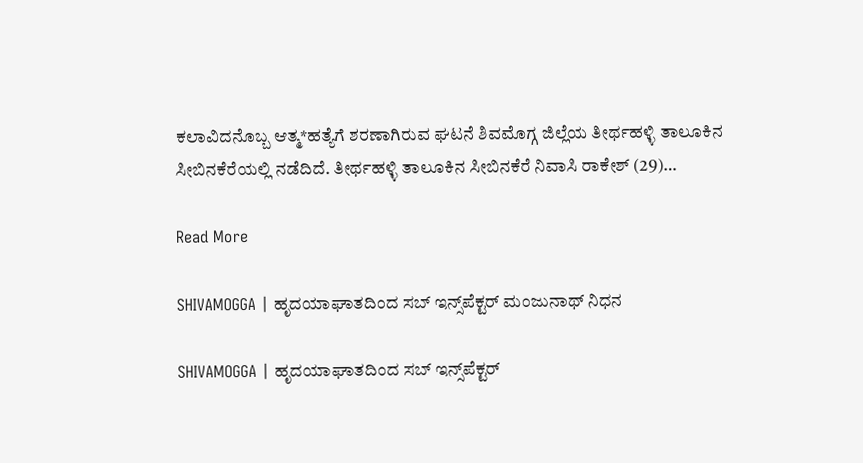ಕಲಾವಿದನೊಬ್ಬ ಆತ್ಮ*ಹತ್ಯೆಗೆ ಶರಣಾಗಿರುವ ಘಟನೆ ಶಿವಮೊಗ್ಗ ಜಿಲ್ಲೆಯ ತೀರ್ಥಹಳ್ಳಿ ತಾಲೂಕಿನ ಸೀಬಿನಕೆರೆಯಲ್ಲಿ ನಡೆದಿದೆ. ತೀರ್ಥಹಳ್ಳಿ ತಾಲೂಕಿನ ಸೀಬಿನಕೆರೆ ನಿವಾಸಿ ರಾಕೇಶ್ (29)…

Read More

SHIVAMOGGA | ಹೃದಯಾಘಾತದಿಂದ ಸಬ್ ಇನ್ಸ್‌ಪೆಕ್ಟರ್ ಮಂಜುನಾಥ್ ನಿಧನ

SHIVAMOGGA | ಹೃದಯಾಘಾತದಿಂದ ಸಬ್ ಇನ್ಸ್‌ಪೆಕ್ಟರ್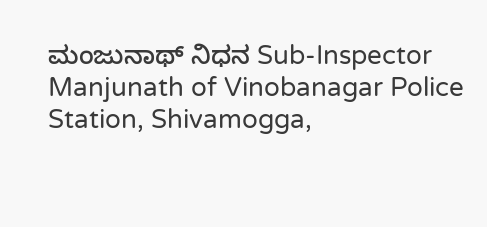ಮಂಜುನಾಥ್ ನಿಧನ Sub-Inspector Manjunath of Vinobanagar Police Station, Shivamogga,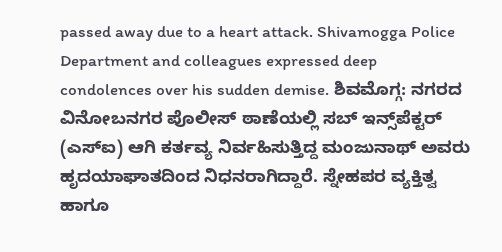passed away due to a heart attack. Shivamogga Police Department and colleagues expressed deep condolences over his sudden demise. ಶಿವಮೊಗ್ಗ: ನಗರದ ವಿನೋಬನಗರ ಪೊಲೀಸ್ ಠಾಣೆಯಲ್ಲಿ ಸಬ್ ಇನ್ಸ್‌ಪೆಕ್ಟರ್ (ಎಸ್‌ಐ) ಆಗಿ ಕರ್ತವ್ಯ ನಿರ್ವಹಿಸುತ್ತಿದ್ದ ಮಂಜುನಾಥ್ ಅವರು ಹೃದಯಾಘಾತದಿಂದ ನಿಧನರಾಗಿದ್ದಾರೆ. ಸ್ನೇಹಪರ ವ್ಯಕ್ತಿತ್ವ ಹಾಗೂ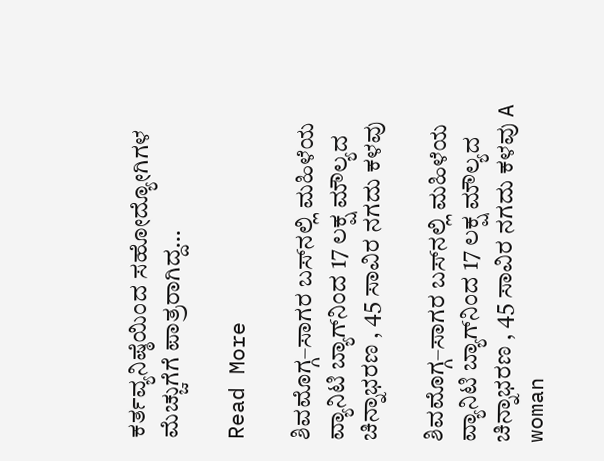ಕರ್ತವ್ಯನಿಷ್ಠೆಯಿಂದ ಸಹೋದ್ಯೋಗಿಗಳ ಮೆಚ್ಚುಗೆಗೆ ಪಾತ್ರರಾಗಿದ್ದ…

Read More

ಶಿವಮೊಗ್ಗ–ಸಾಗರ ಬಸ್‌ನಲ್ಲಿ ಮಹಿಳೆಯ ವ್ಯಾನಿಟಿ ಬ್ಯಾಗ್‌ನಿಂದ 17 ಲಕ್ಷ ಮೌಲ್ಯದ ಚಿನ್ನಾಭರಣ , 45 ಸಾವಿರ ನಗದು ಕಳವು

ಶಿವಮೊಗ್ಗ–ಸಾಗರ ಬಸ್‌ನಲ್ಲಿ ಮಹಿಳೆಯ ವ್ಯಾನಿಟಿ ಬ್ಯಾಗ್‌ನಿಂದ 17 ಲಕ್ಷ ಮೌಲ್ಯದ ಚಿನ್ನಾಭರಣ , 45 ಸಾವಿರ ನಗದು ಕಳವು A woman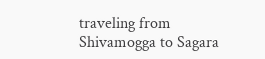traveling from Shivamogga to Sagara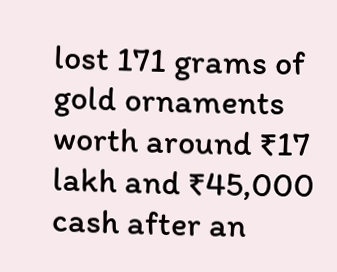lost 171 grams of gold ornaments worth around ₹17 lakh and ₹45,000 cash after an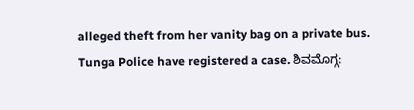alleged theft from her vanity bag on a private bus. Tunga Police have registered a case. ಶಿವಮೊಗ್ಗ: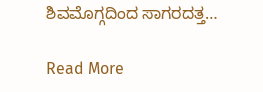ಶಿವಮೊಗ್ಗದಿಂದ ಸಾಗರದತ್ತ…

Read More